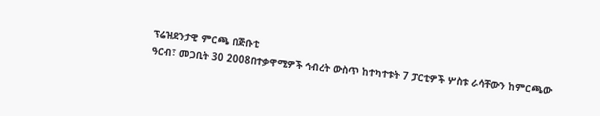ፕሬዝደንታዊ ምርጫ በጅቡቲ
ዓርብ፣ መጋቢት 30 2008በተቃዋሚዎች ኅብረት ውስጥ ከተካተቱት 7 ፓርቲዎች ሦስቱ ራሳቸውን ከምርጫው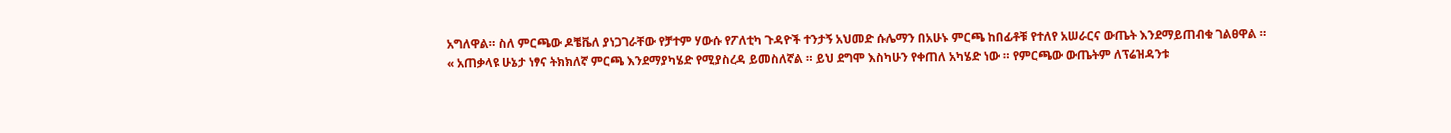አግለዋል። ስለ ምርጫው ዶቼቬለ ያነጋገራቸው የቻተም ሃውሱ የፖለቲካ ጉዳዮች ተንታኝ አህመድ ሱሌማን በአሁኑ ምርጫ ከበፊቶቹ የተለየ አሠራርና ውጤት እንደማይጠብቁ ገልፀዋል ።
« አጠቃላዩ ሁኔታ ነፃና ትክክለኛ ምርጫ እንደማያካሄድ የሚያስረዳ ይመስለኛል ። ይህ ደግሞ እስካሁን የቀጠለ አካሄድ ነው ። የምርጫው ውጤትም ለፕሬዝዳንቱ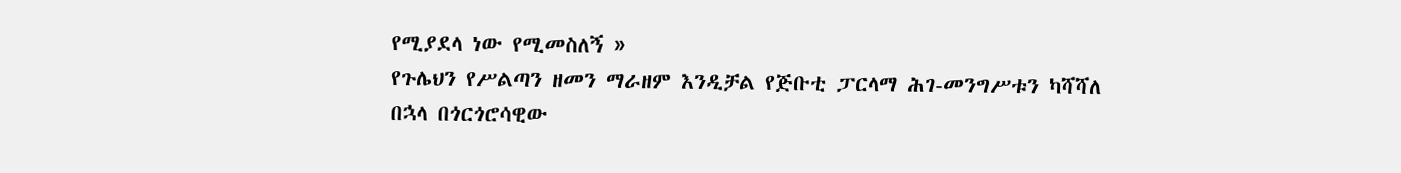የሚያደላ ነው የሚመስለኝ »
የጉሌህን የሥልጣን ዘመን ማራዘም እንዲቻል የጅቡቲ ፓርላማ ሕገ-መንግሥቱን ካሻሻለ በኋላ በጎርጎሮሳዊው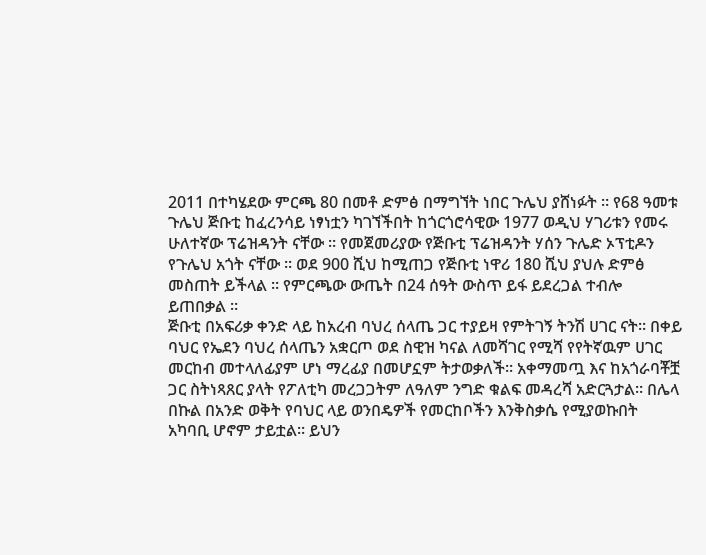2011 በተካሄደው ምርጫ 80 በመቶ ድምፅ በማግኘት ነበር ጉሌህ ያሸነፉት ። የ68 ዓመቱ ጉሌህ ጅቡቲ ከፈረንሳይ ነፃነቷን ካገኘችበት ከጎርጎሮሳዊው 1977 ወዲህ ሃገሪቱን የመሩ ሁለተኛው ፕሬዝዳንት ናቸው ። የመጀመሪያው የጅቡቲ ፕሬዝዳንት ሃሰን ጉሌድ ኦፕቲዶን የጉሌህ አጎት ናቸው ። ወደ 900 ሺህ ከሚጠጋ የጅቡቲ ነዋሪ 180 ሺህ ያህሉ ድምፅ መስጠት ይችላል ። የምርጫው ውጤት በ24 ሰዓት ውስጥ ይፋ ይደረጋል ተብሎ ይጠበቃል ።
ጅቡቲ በአፍሪቃ ቀንድ ላይ ከአረብ ባህረ ሰላጤ ጋር ተያይዛ የምትገኝ ትንሽ ሀገር ናት። በቀይ ባህር የኤደን ባህረ ሰላጤን አቋርጦ ወደ ስዊዝ ካናል ለመሻገር የሚሻ የየትኛዉም ሀገር መርከብ መተላለፊያም ሆነ ማረፊያ በመሆኗም ትታወቃለች። አቀማመጧ እና ከአጎራባቾቿ ጋር ስትነጻጸር ያላት የፖለቲካ መረጋጋትም ለዓለም ንግድ ቁልፍ መዳረሻ አድርጓታል። በሌላ በኩል በአንድ ወቅት የባህር ላይ ወንበዴዎች የመርከቦችን እንቅስቃሴ የሚያወኩበት አካባቢ ሆኖም ታይቷል። ይህን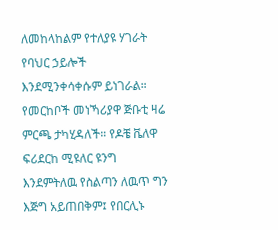ለመከላከልም የተለያዩ ሃገራት የባህር ኃይሎች እንደሚንቀሳቀሱም ይነገራል። የመርከቦች መነኻሪያዋ ጅቡቲ ዛሬ ምርጫ ታካሂዳለች። የዶቼ ቬለዋ ፍሪደርከ ሚዩለር ዩንግ እንደምትለዉ የስልጣን ለዉጥ ግን እጅግ አይጠበቅም፤ የበርሊኑ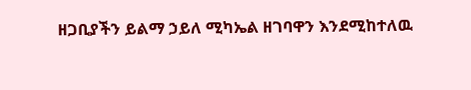ዘጋቢያችን ይልማ ኃይለ ሚካኤል ዘገባዋን እንደሚከተለዉ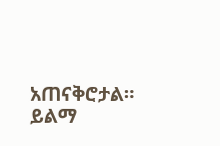አጠናቅሮታል።
ይልማ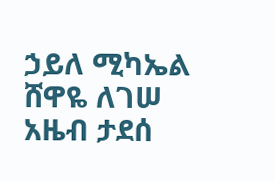ኃይለ ሚካኤል
ሸዋዬ ለገሠ
አዜብ ታደሰ